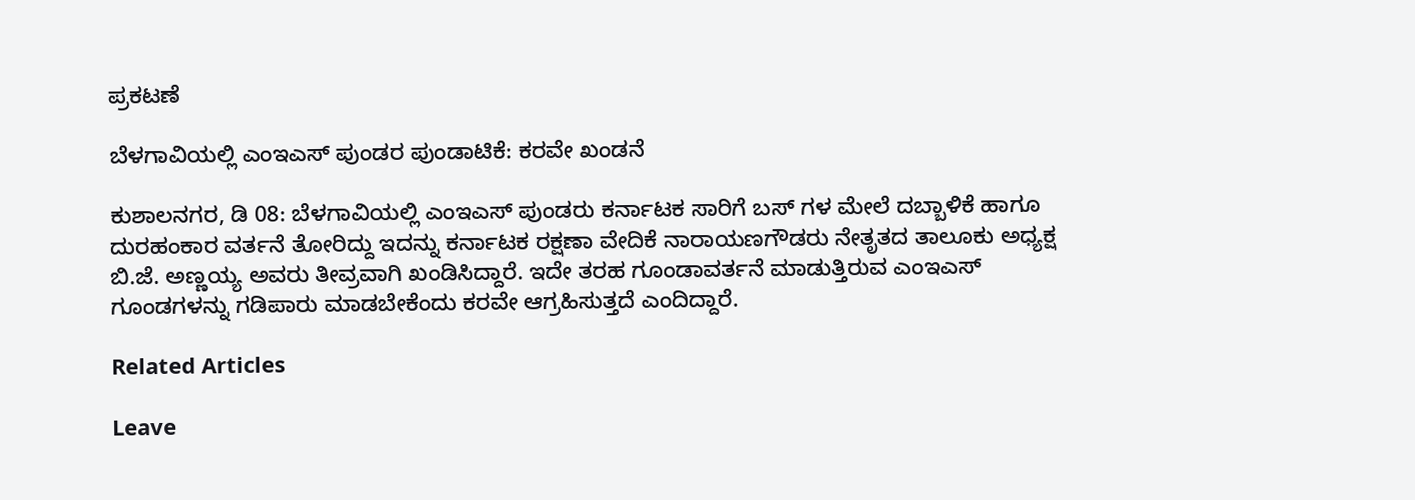ಪ್ರಕಟಣೆ

ಬೆಳಗಾವಿಯಲ್ಲಿ ಎಂಇಎಸ್ ಪುಂಡರ ಪುಂಡಾಟಿಕೆ: ಕರವೇ ಖಂಡನೆ

ಕುಶಾಲನಗರ, ಡಿ 08: ಬೆಳಗಾವಿಯಲ್ಲಿ ಎಂಇಎಸ್ ಪುಂಡರು ಕರ್ನಾಟಕ ಸಾರಿಗೆ ಬಸ್ ಗಳ ಮೇಲೆ ದಬ್ಬಾಳಿಕೆ ಹಾಗೂ ದುರಹಂಕಾರ ವರ್ತನೆ ತೋರಿದ್ದು ಇದನ್ನು ಕರ್ನಾಟಕ ರಕ್ಷಣಾ ವೇದಿಕೆ ನಾರಾಯಣಗೌಡರು ನೇತೃತದ ತಾಲೂಕು ಅಧ್ಯಕ್ಷ ಬಿ.ಜೆ. ಅಣ್ಣಯ್ಯ ಅವರು ತೀವ್ರವಾಗಿ ಖಂಡಿಸಿದ್ದಾರೆ. ಇದೇ ತರಹ ಗೂಂಡಾವರ್ತನೆ ಮಾಡುತ್ತಿರುವ ಎಂಇಎಸ್ ಗೂಂಡಗಳನ್ನು ಗಡಿಪಾರು ಮಾಡಬೇಕೆಂದು ಕರವೇ ಆಗ್ರಹಿಸುತ್ತದೆ ಎಂದಿದ್ದಾರೆ.

Related Articles

Leave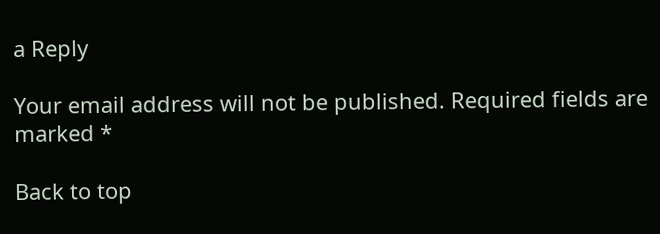a Reply

Your email address will not be published. Required fields are marked *

Back to top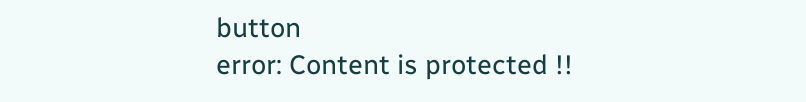button
error: Content is protected !!